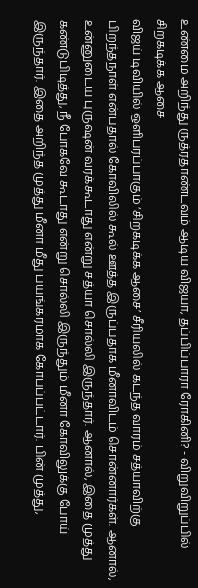உண்மை அறிந்து ருத்ரதாண்டவம் ஆடிய விஜயா, தப்பிப்பாரா ரோகினி? - விறுவிறுப்பில் சிறகடிக்க ஆசை
விஜய் டிவியில் ஒளிபரப்பாகும் ‘சிறகடிக்க ஆசை’ சீரியலில் கடந்த வாரம் சத்யாவிற்கு பிறந்தநாள் என்பதால் கோவிலில் கூல் ஊத்த இருப்பதாக மீனாவிடம் சொன்னார்கள். ஆனால், உன்னுடைய புருஷன் வரக்கூடாது என்று சத்யா சொல்லி இருந்தார். ஆனால், இதை முத்து கண்டுபிடித்து, நீ போகவே கூடாது என்று சொல்லி இருந்தும் மீனா கோவிலுக்கு போய் இருந்தார். இதை அறிந்த முத்து மீனா மீது பயங்கரமாக கோபப்பட்டார். பின் முத்து,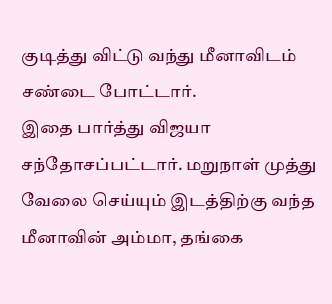குடித்து விட்டு வந்து மீனாவிடம் சண்டை போட்டார்.
இதை பார்த்து விஜயா சந்தோசப்பட்டார். மறுநாள் முத்து வேலை செய்யும் இடத்திற்கு வந்த மீனாவின் அம்மா, தங்கை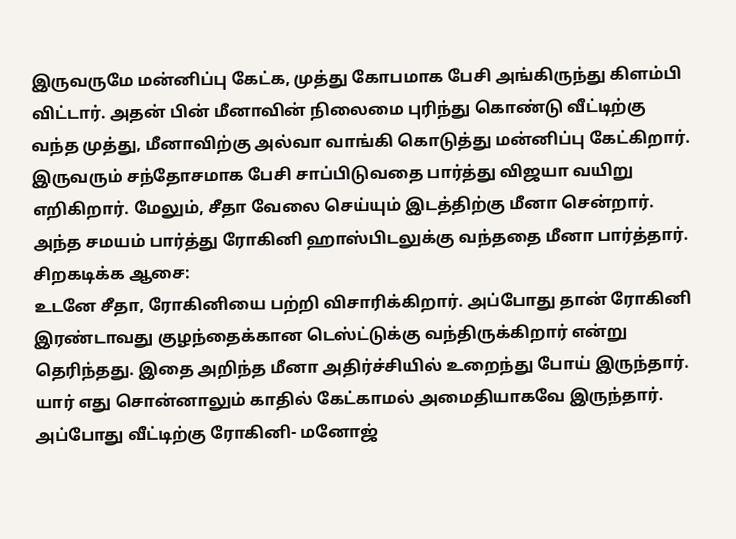இருவருமே மன்னிப்பு கேட்க, முத்து கோபமாக பேசி அங்கிருந்து கிளம்பி விட்டார். அதன் பின் மீனாவின் நிலைமை புரிந்து கொண்டு வீட்டிற்கு வந்த முத்து, மீனாவிற்கு அல்வா வாங்கி கொடுத்து மன்னிப்பு கேட்கிறார். இருவரும் சந்தோசமாக பேசி சாப்பிடுவதை பார்த்து விஜயா வயிறு எறிகிறார். மேலும், சீதா வேலை செய்யும் இடத்திற்கு மீனா சென்றார். அந்த சமயம் பார்த்து ரோகினி ஹாஸ்பிடலுக்கு வந்ததை மீனா பார்த்தார்.
சிறகடிக்க ஆசை:
உடனே சீதா, ரோகினியை பற்றி விசாரிக்கிறார். அப்போது தான் ரோகினி இரண்டாவது குழந்தைக்கான டெஸ்ட்டுக்கு வந்திருக்கிறார் என்று தெரிந்தது. இதை அறிந்த மீனா அதிர்ச்சியில் உறைந்து போய் இருந்தார். யார் எது சொன்னாலும் காதில் கேட்காமல் அமைதியாகவே இருந்தார். அப்போது வீட்டிற்கு ரோகினி- மனோஜ்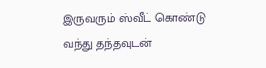இருவரும் ஸ்வீட் கொண்டு வந்து தந்தவுடன்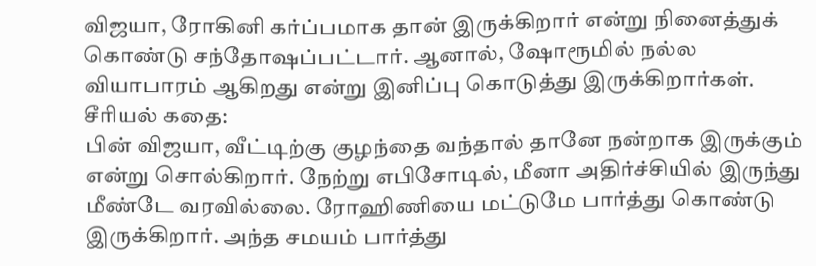விஜயா, ரோகினி கர்ப்பமாக தான் இருக்கிறார் என்று நினைத்துக் கொண்டு சந்தோஷப்பட்டார். ஆனால், ஷோரூமில் நல்ல வியாபாரம் ஆகிறது என்று இனிப்பு கொடுத்து இருக்கிறார்கள்.
சீரியல் கதை:
பின் விஜயா, வீட்டிற்கு குழந்தை வந்தால் தானே நன்றாக இருக்கும் என்று சொல்கிறார். நேற்று எபிசோடில், மீனா அதிர்ச்சியில் இருந்து மீண்டே வரவில்லை. ரோஹிணியை மட்டுமே பார்த்து கொண்டு இருக்கிறார். அந்த சமயம் பார்த்து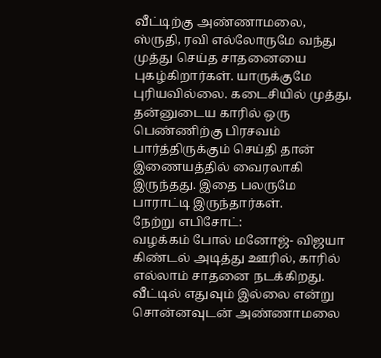வீட்டிற்கு அண்ணாமலை, ஸ்ருதி, ரவி எல்லோருமே வந்து முத்து செய்த சாதனையை புகழ்கிறார்கள். யாருக்குமே புரியவில்லை. கடைசியில் முத்து, தன்னுடைய காரில் ஒரு பெண்ணிற்கு பிரசவம் பார்த்திருக்கும் செய்தி தான் இணையத்தில் வைரலாகி இருந்தது. இதை பலருமே பாராட்டி இருந்தார்கள்.
நேற்று எபிசோட்:
வழக்கம் போல் மனோஜ்- விஜயா கிண்டல் அடித்து ஊரில், காரில் எல்லாம் சாதனை நடக்கிறது. வீட்டில் எதுவும் இல்லை என்று சொன்னவுடன் அண்ணாமலை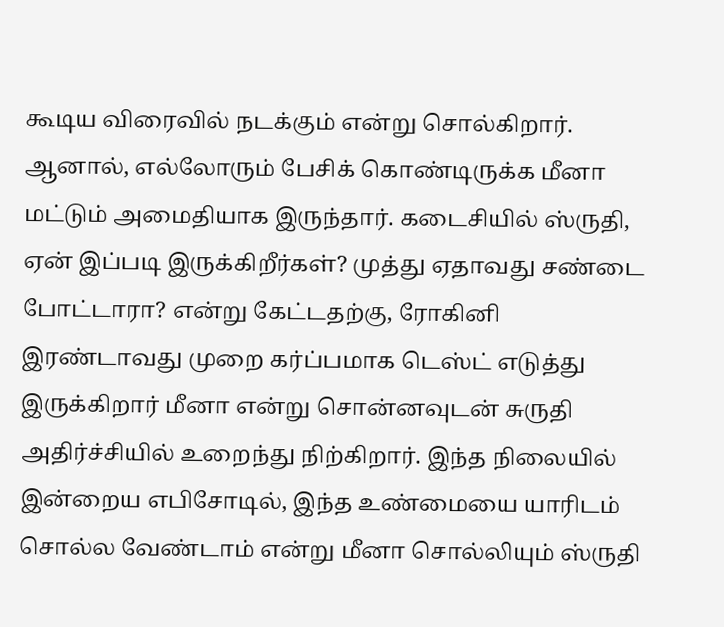கூடிய விரைவில் நடக்கும் என்று சொல்கிறார். ஆனால், எல்லோரும் பேசிக் கொண்டிருக்க மீனா மட்டும் அமைதியாக இருந்தார். கடைசியில் ஸ்ருதி, ஏன் இப்படி இருக்கிறீர்கள்? முத்து ஏதாவது சண்டை போட்டாரா? என்று கேட்டதற்கு, ரோகினி இரண்டாவது முறை கர்ப்பமாக டெஸ்ட் எடுத்து இருக்கிறார் மீனா என்று சொன்னவுடன் சுருதி அதிர்ச்சியில் உறைந்து நிற்கிறார். இந்த நிலையில் இன்றைய எபிசோடில், இந்த உண்மையை யாரிடம் சொல்ல வேண்டாம் என்று மீனா சொல்லியும் ஸ்ருதி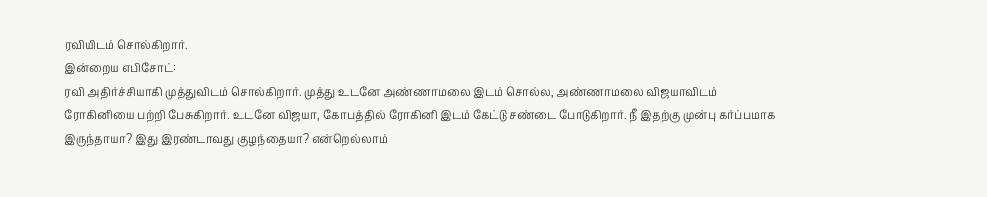ரவியிடம் சொல்கிறார்.
இன்றைய எபிசோட்:
ரவி அதிர்ச்சியாகி முத்துவிடம் சொல்கிறார். முத்து உடனே அண்ணாமலை இடம் சொல்ல, அண்ணாமலை விஜயாவிடம் ரோகினியை பற்றி பேசுகிறார். உடனே விஜயா, கோபத்தில் ரோகினி இடம் கேட்டு சண்டை போடுகிறார். நீ இதற்கு முன்பு கர்ப்பமாக இருந்தாயா? இது இரண்டாவது குழந்தையா? என்றெல்லாம்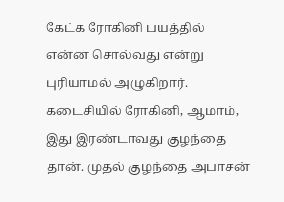கேட்க ரோகினி பயத்தில் என்ன சொல்வது என்று புரியாமல் அழுகிறார். கடைசியில் ரோகினி, ஆமாம், இது இரண்டாவது குழந்தை தான். முதல் குழந்தை அபாசன்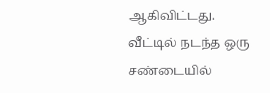ஆகிவிட்டது. வீட்டில் நடந்த ஒரு சண்டையில்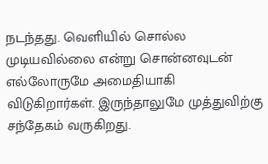நடந்தது. வெளியில் சொல்ல முடியவில்லை என்று சொன்னவுடன் எல்லோருமே அமைதியாகி விடுகிறார்கள். இருந்தாலுமே முத்துவிற்கு சந்தேகம் வருகிறது.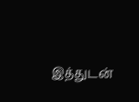இத்துடன்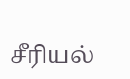சீரியல்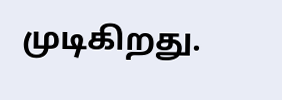முடிகிறது.